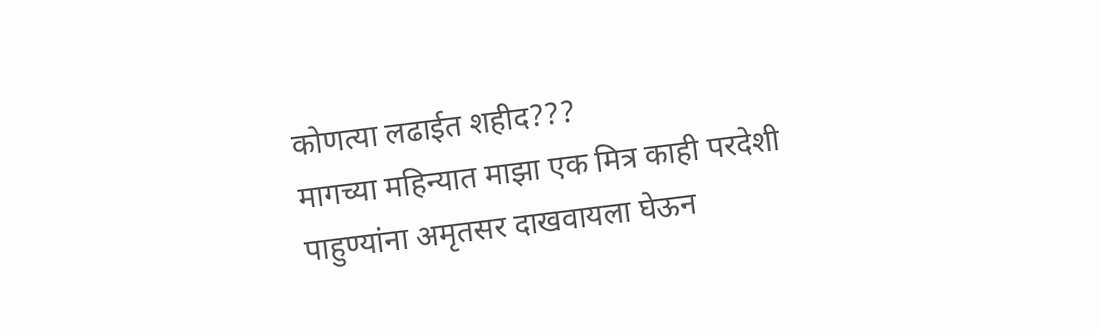कोणत्या लढाईत शहीद???
मागच्या महिन्यात माझा एक मित्र काही परदेशी पाहुण्यांना अमृतसर दाखवायला घेऊन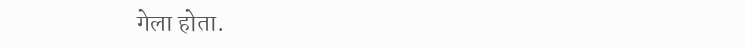गेला होता.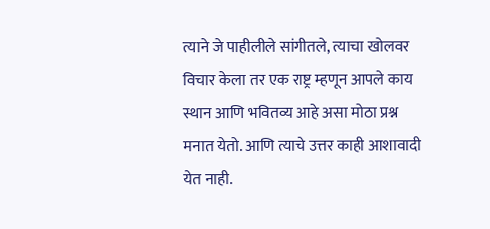त्याने जे पाहीलीले सांगीतले, त्याचा खोलवर विचार केला तर एक राष्ट्र म्हणून आपले काय स्थान आणि भवितव्य आहे असा मोठा प्रश्न मनात येतो. आणि त्याचे उत्तर काही आशावादी येत नाही.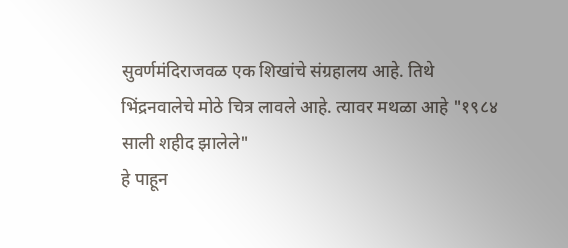सुवर्णमंदिराजवळ एक शिखांचे संग्रहालय आहे. तिथे भिंद्रनवालेचे मोठे चित्र लावले आहे. त्यावर मथळा आहे "१९८४ साली शहीद झालेले"
हे पाहून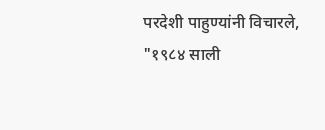परदेशी पाहुण्यांनी विचारले, "१९८४ साली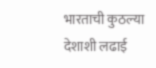भारताची कुठल्या देशाशी लढाई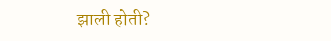झाली होती?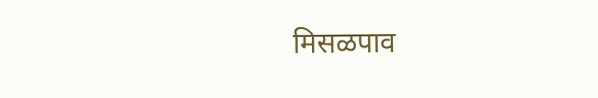मिसळपाव